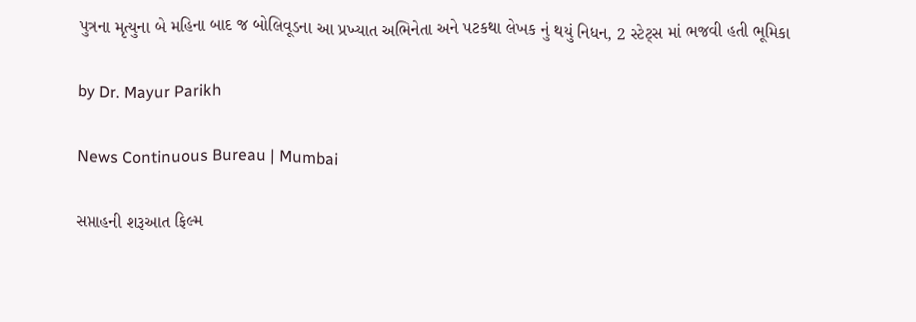પુત્રના મૃત્યુના બે મહિના બાદ જ બોલિવૂડના આ પ્રખ્યાત અભિનેતા અને પટકથા લેખક નું થયું નિધન, 2 સ્ટેટ્સ માં ભજવી હતી ભૂમિકા

by Dr. Mayur Parikh

News Continuous Bureau | Mumbai

સપ્તાહની શરૂઆત ફિલ્મ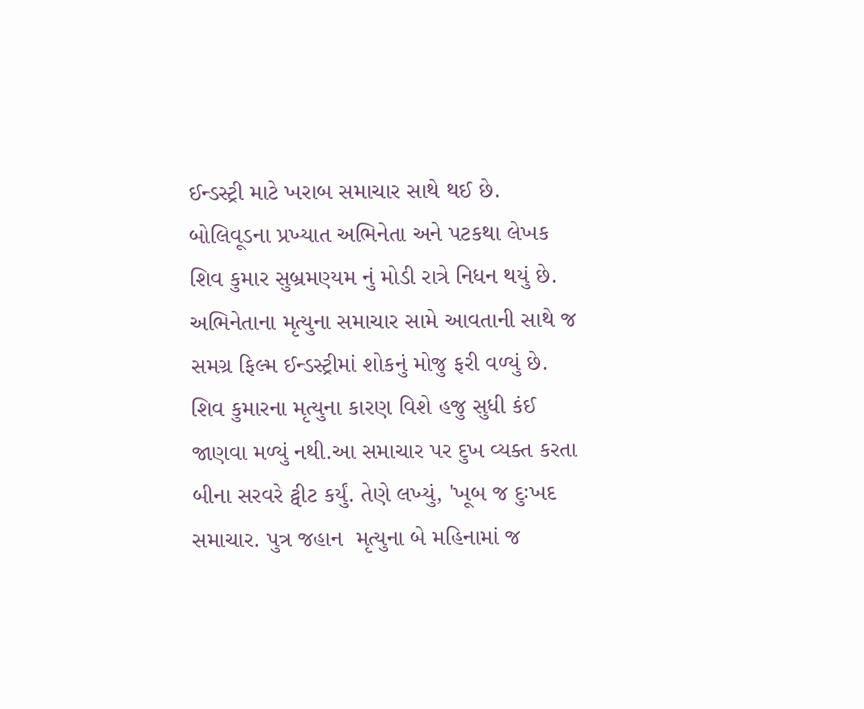ઈન્ડસ્ટ્રી માટે ખરાબ સમાચાર સાથે થઈ છે. બોલિવૂડના પ્રખ્યાત અભિનેતા અને પટકથા લેખક શિવ કુમાર સુબ્રમણ્યમ નું મોડી રાત્રે નિધન થયું છે. અભિનેતાના મૃત્યુના સમાચાર સામે આવતાની સાથે જ સમગ્ર ફિલ્મ ઈન્ડસ્ટ્રીમાં શોકનું મોજુ ફરી વળ્યું છે. શિવ કુમારના મૃત્યુના કારણ વિશે હજુ સુધી કંઈ જાણવા મળ્યું નથી.આ સમાચાર પર દુખ વ્યક્ત કરતા બીના સરવરે ટ્વીટ કર્યું. તેણે લખ્યું, 'ખૂબ જ દુઃખદ સમાચાર. પુત્ર જહાન  મૃત્યુના બે મહિનામાં જ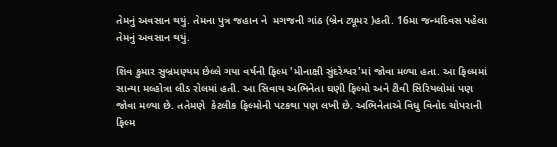તેમનું અવસાન થયું. તેમના પુત્ર જહાન ને  મગજની ગાંઠ (બ્રેન ટ્યૂમર )હતી. 16મા જન્મદિવસ પહેલા તેમનું અવસાન થયું.

શિવ કુમાર સુબ્રમણ્યમ છેલ્લે ગયા વર્ષની ફિલ્મ 'મીનાક્ષી સુંદરેશ્વર'માં જોવા મળ્યા હતા. આ ફિલ્મમાં સાન્યા મલ્હોત્રા લીડ રોલમાં હતી. આ સિવાય અભિનેતા ઘણી ફિલ્મો અને ટીવી સિરિયલોમાં પણ જોવા મળ્યા છે. તતેમણે  કેટલીક ફિલ્મોની પટકથા પણ લખી છે. અભિનેતાએ વિધુ વિનોદ ચોપરાની ફિલ્મ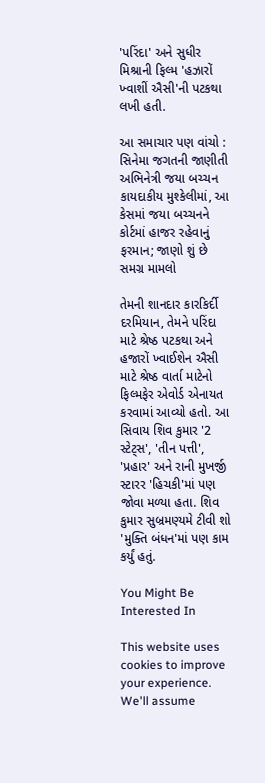'પરિંદા' અને સુધીર મિશ્રાની ફિલ્મ 'હઝારોં ખ્વાશીં ઐસી'ની પટકથા લખી હતી.

આ સમાચાર પણ વાંચો : સિનેમા જગતની જાણીતી અભિનેત્રી જયા બચ્ચન કાયદાકીય મુશ્કેલીમાં, આ કેસમાં જયા બચ્ચનને કોર્ટમાં હાજર રહેવાનું ફરમાન; જાણો શું છે સમગ્ર મામલો

તેમની શાનદાર કારકિર્દી દરમિયાન, તેમને પરિંદા માટે શ્રેષ્ઠ પટકથા અને હજારોં ખ્વાઈશેન ઐસી માટે શ્રેષ્ઠ વાર્તા માટેનો ફિલ્મફેર એવોર્ડ એનાયત કરવામાં આવ્યો હતો. આ સિવાય શિવ કુમાર '2 સ્ટેટ્સ', 'તીન પત્તી', 'પ્રહાર' અને રાની મુખર્જી સ્ટારર 'હિચકી'માં પણ જોવા મળ્યા હતા. શિવ કુમાર સુબ્રમણ્યમે ટીવી શો 'મુક્તિ બંધન'માં પણ કામ કર્યું હતું.

You Might Be Interested In

This website uses cookies to improve your experience. We'll assume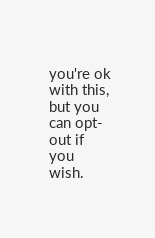you're ok with this, but you can opt-out if you wish.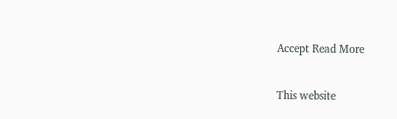Accept Read More

This website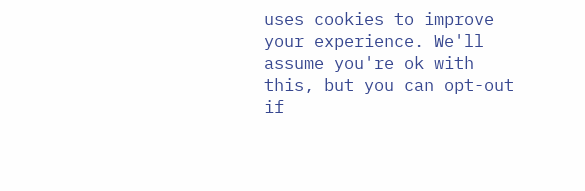uses cookies to improve your experience. We'll assume you're ok with this, but you can opt-out if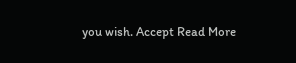you wish. Accept Read More